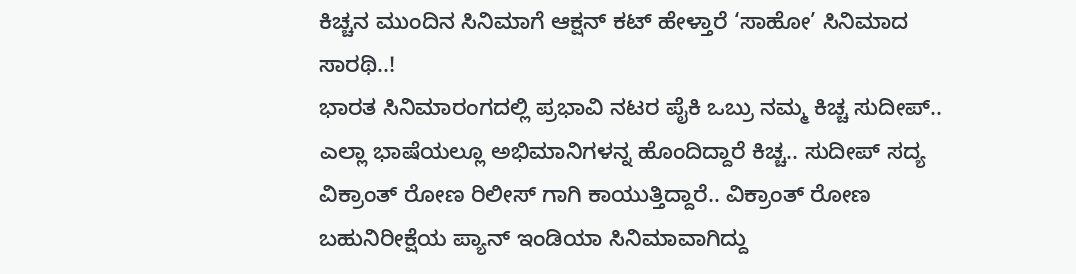ಕಿಚ್ಚನ ಮುಂದಿನ ಸಿನಿಮಾಗೆ ಆಕ್ಷನ್ ಕಟ್ ಹೇಳ್ತಾರೆ ‘ಸಾಹೋ’ ಸಿನಿಮಾದ ಸಾರಥಿ..!
ಭಾರತ ಸಿನಿಮಾರಂಗದಲ್ಲಿ ಪ್ರಭಾವಿ ನಟರ ಪೈಕಿ ಒಬ್ರು ನಮ್ಮ ಕಿಚ್ಚ ಸುದೀಪ್.. ಎಲ್ಲಾ ಭಾಷೆಯಲ್ಲೂ ಅಭಿಮಾನಿಗಳನ್ನ ಹೊಂದಿದ್ದಾರೆ ಕಿಚ್ಚ.. ಸುದೀಪ್ ಸದ್ಯ ವಿಕ್ರಾಂತ್ ರೋಣ ರಿಲೀಸ್ ಗಾಗಿ ಕಾಯುತ್ತಿದ್ದಾರೆ.. ವಿಕ್ರಾಂತ್ ರೋಣ ಬಹುನಿರೀಕ್ಷೆಯ ಪ್ಯಾನ್ ಇಂಡಿಯಾ ಸಿನಿಮಾವಾಗಿದ್ದು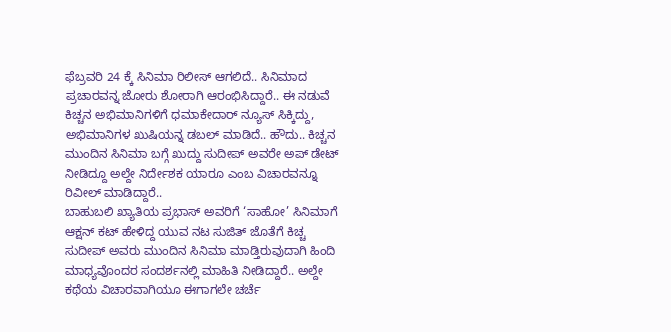ಫೆಬ್ರವರಿ 24 ಕ್ಕೆ ಸಿನಿಮಾ ರಿಲೀಸ್ ಆಗಲಿದೆ.. ಸಿನಿಮಾದ ಪ್ರಚಾರವನ್ನ ಜೋರು ಶೋರಾಗಿ ಆರಂಭಿಸಿದ್ದಾರೆ.. ಈ ನಡುವೆ ಕಿಚ್ಚನ ಅಭಿಮಾನಿಗಳಿಗೆ ಧಮಾಕೇದಾರ್ ನ್ಯೂಸ್ ಸಿಕ್ಕಿದ್ದು, ಅಭಿಮಾನಿಗಳ ಖುಷಿಯನ್ನ ಡಬಲ್ ಮಾಡಿದೆ.. ಹೌದು.. ಕಿಚ್ಚನ ಮುಂದಿನ ಸಿನಿಮಾ ಬಗ್ಗೆ ಖುದ್ದು ಸುದೀಪ್ ಅವರೇ ಅಪ್ ಡೇಟ್ ನೀಡಿದ್ದೂ ಅಲ್ದೇ ನಿರ್ದೇಶಕ ಯಾರೂ ಎಂಬ ವಿಚಾರವನ್ನೂ ರಿವೀಲ್ ಮಾಡಿದ್ದಾರೆ..
ಬಾಹುಬಲಿ ಖ್ಯಾತಿಯ ಪ್ರಭಾಸ್ ಅವರಿಗೆ ‘ಸಾಹೋ’ ಸಿನಿಮಾಗೆ ಆಕ್ಷನ್ ಕಟ್ ಹೇಳಿದ್ದ ಯುವ ನಟ ಸುಜಿತ್ ಜೊತೆಗೆ ಕಿಚ್ಚ ಸುದೀಪ್ ಅವರು ಮುಂದಿನ ಸಿನಿಮಾ ಮಾಡ್ತಿರುವುದಾಗಿ ಹಿಂದಿ ಮಾಧ್ಯವೊಂದರ ಸಂದರ್ಶನಲ್ಲಿ ಮಾಹಿತಿ ನೀಡಿದ್ದಾರೆ.. ಅಲ್ದೇ ಕಥೆಯ ವಿಚಾರವಾಗಿಯೂ ಈಗಾಗಲೇ ಚರ್ಚೆ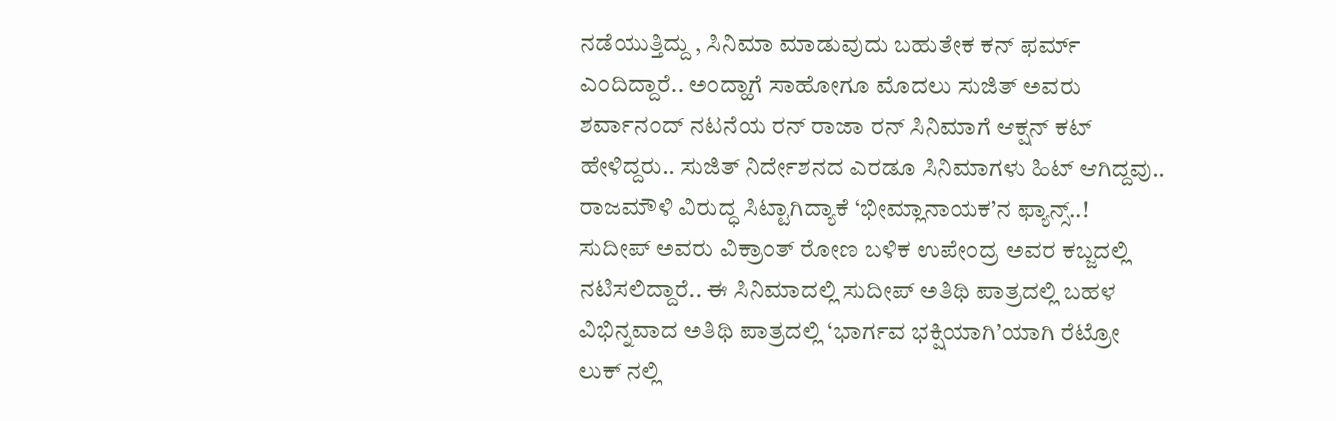ನಡೆಯುತ್ತಿದ್ದು , ಸಿನಿಮಾ ಮಾಡುವುದು ಬಹುತೇಕ ಕನ್ ಫರ್ಮ್ ಎಂದಿದ್ದಾರೆ.. ಅಂದ್ಹಾಗೆ ಸಾಹೋಗೂ ಮೊದಲು ಸುಜಿತ್ ಅವರು ಶರ್ವಾನಂದ್ ನಟನೆಯ ರನ್ ರಾಜಾ ರನ್ ಸಿನಿಮಾಗೆ ಆಕ್ಷನ್ ಕಟ್ ಹೇಳಿದ್ದರು.. ಸುಜಿತ್ ನಿರ್ದೇಶನದ ಎರಡೂ ಸಿನಿಮಾಗಳು ಹಿಟ್ ಆಗಿದ್ದವು..
ರಾಜಮೌಳಿ ವಿರುದ್ಧ ಸಿಟ್ಟಾಗಿದ್ಯಾಕೆ ‘ಭೀಮ್ಲಾನಾಯಕ’ನ ಫ್ಯಾನ್ಸ್..!
ಸುದೀಪ್ ಅವರು ವಿಕ್ರಾಂತ್ ರೋಣ ಬಳಿಕ ಉಪೇಂದ್ರ ಅವರ ಕಬ್ಜದಲ್ಲಿ ನಟಿಸಲಿದ್ದಾರೆ.. ಈ ಸಿನಿಮಾದಲ್ಲಿ ಸುದೀಪ್ ಅತಿಥಿ ಪಾತ್ರದಲ್ಲಿ ಬಹಳ ವಿಭಿನ್ನವಾದ ಅತಿಥಿ ಪಾತ್ರದಲ್ಲಿ ‘ಭಾರ್ಗವ ಭಕ್ಷಿಯಾಗಿ’ಯಾಗಿ ರೆಟ್ರೋ ಲುಕ್ ನಲ್ಲಿ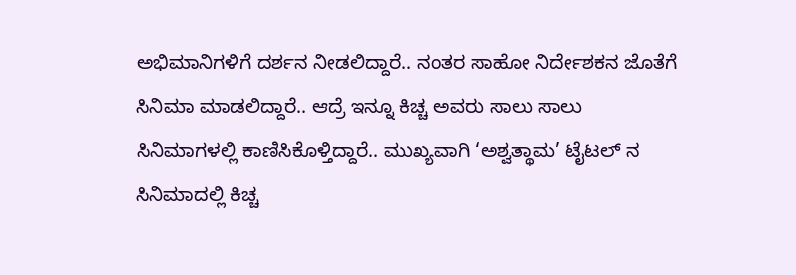ಅಭಿಮಾನಿಗಳಿಗೆ ದರ್ಶನ ನೀಡಲಿದ್ದಾರೆ.. ನಂತರ ಸಾಹೋ ನಿರ್ದೇಶಕನ ಜೊತೆಗೆ ಸಿನಿಮಾ ಮಾಡಲಿದ್ದಾರೆ.. ಆದ್ರೆ ಇನ್ನೂ ಕಿಚ್ಚ ಅವರು ಸಾಲು ಸಾಲು ಸಿನಿಮಾಗಳಲ್ಲಿ ಕಾಣಿಸಿಕೊಳ್ತಿದ್ದಾರೆ.. ಮುಖ್ಯವಾಗಿ ‘ಅಶ್ವತ್ಥಾಮ’ ಟೈಟಲ್ ನ ಸಿನಿಮಾದಲ್ಲಿ ಕಿಚ್ಚ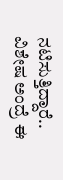ನಟಿಸುತ್ತಿದ್ದಾರೆ.. ವಿಶೇಷ ಅಂದ್ರೆ ಈ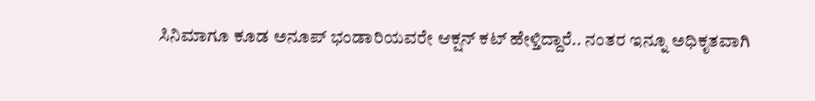ಸಿನಿಮಾಗೂ ಕೂಡ ಅನೂಪ್ ಭಂಡಾರಿಯವರೇ ಆಕ್ಷನ್ ಕಟ್ ಹೇಳ್ತಿದ್ದಾರೆ.. ನಂತರ ಇನ್ನೂ ಅಧಿಕೃತವಾಗಿ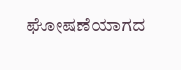ಘೋಷಣೆಯಾಗದ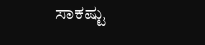ಸಾಕಷ್ಟು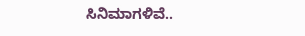ಸಿನಿಮಾಗಳಿವೆ..